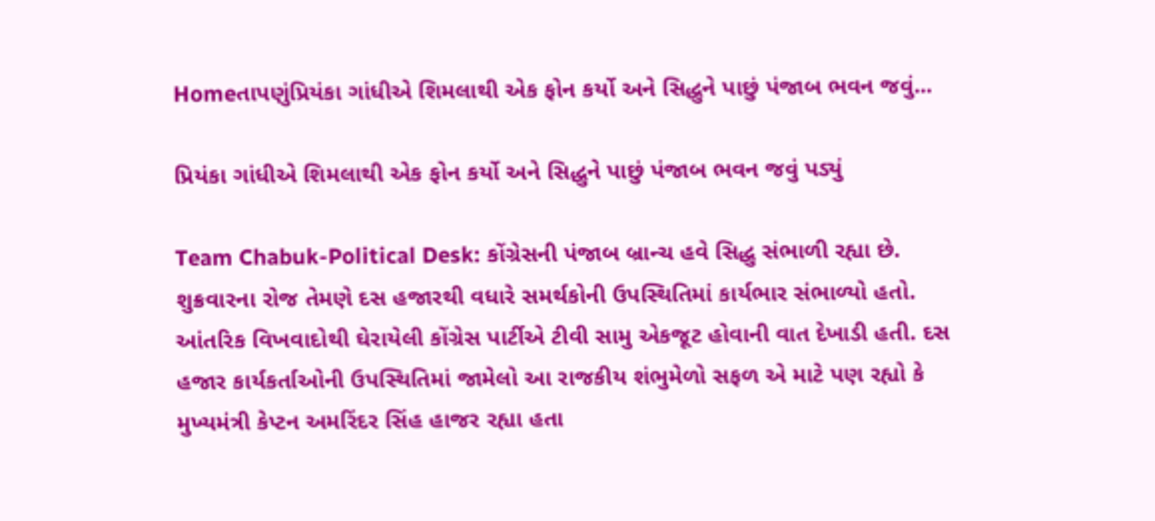Homeતાપણુંપ્રિયંકા ગાંધીએ શિમલાથી એક ફોન કર્યો અને સિદ્ધુને પાછું પંજાબ ભવન જવું...

પ્રિયંકા ગાંધીએ શિમલાથી એક ફોન કર્યો અને સિદ્ધુને પાછું પંજાબ ભવન જવું પડ્યું

Team Chabuk-Political Desk: કોંગ્રેસની પંજાબ બ્રાન્ચ હવે સિદ્ધુ સંભાળી રહ્યા છે. શુક્રવારના રોજ તેમણે દસ હજારથી વધારે સમર્થકોની ઉપસ્થિતિમાં કાર્યભાર સંભાળ્યો હતો. આંતરિક વિખવાદોથી ઘેરાયેલી કોંગ્રેસ પાર્ટીએ ટીવી સામુ એકજૂટ હોવાની વાત દેખાડી હતી. દસ હજાર કાર્યકર્તાઓની ઉપસ્થિતિમાં જામેલો આ રાજકીય શંભુમેળો સફળ એ માટે પણ રહ્યો કે મુખ્યમંત્રી કેપ્ટન અમરિંદર સિંહ હાજર રહ્યા હતા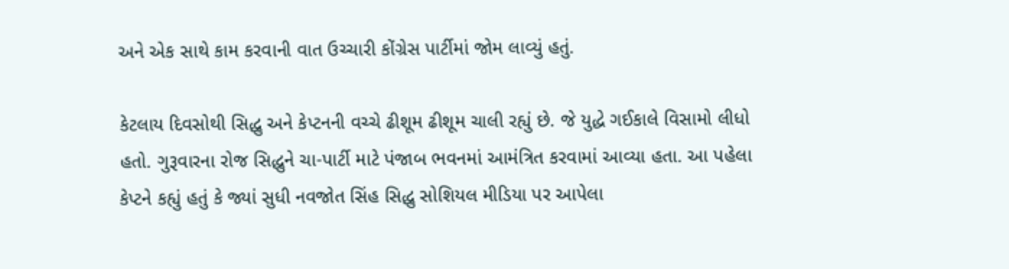અને એક સાથે કામ કરવાની વાત ઉચ્ચારી કોંગ્રેસ પાર્ટીમાં જોમ લાવ્યું હતું.

કેટલાય દિવસોથી સિદ્ધુ અને કેપ્ટનની વચ્ચે ઢીશૂમ ઢીશૂમ ચાલી રહ્યું છે. જે યુદ્ધે ગઈકાલે વિસામો લીધો હતો. ગુરૂવારના રોજ સિદ્ધુને ચા-પાર્ટી માટે પંજાબ ભવનમાં આમંત્રિત કરવામાં આવ્યા હતા. આ પહેલા કેપ્ટને કહ્યું હતું કે જ્યાં સુધી નવજોત સિંહ સિદ્ધુ સોશિયલ મીડિયા પર આપેલા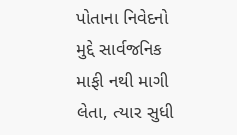પોતાના નિવેદનો મુદ્દે સાર્વજનિક માફી નથી માગી લેતા, ત્યાર સુધી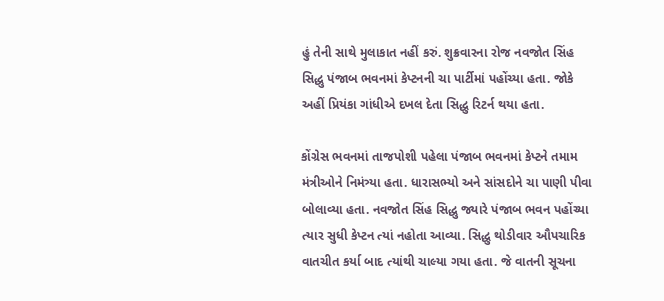હું તેની સાથે મુલાકાત નહીં કરું. શુક્રવારના રોજ નવજોત સિંહ સિદ્ધુ પંજાબ ભવનમાં કેપ્ટનની ચા પાર્ટીમાં પહોંચ્યા હતા. જોકે અહીં પ્રિયંકા ગાંધીએ દખલ દેતા સિદ્ધુ રિટર્ન થયા હતા.

કોંગ્રેસ ભવનમાં તાજપોશી પહેલા પંજાબ ભવનમાં કેપ્ટને તમામ મંત્રીઓને નિમંત્ર્યા હતા. ધારાસભ્યો અને સાંસદોને ચા પાણી પીવા બોલાવ્યા હતા. નવજોત સિંહ સિદ્ધુ જ્યારે પંજાબ ભવન પહોંચ્યા ત્યાર સુધી કેપ્ટન ત્યાં નહોતા આવ્યા. સિદ્ધુ થોડીવાર ઔપચારિક વાતચીત કર્યા બાદ ત્યાંથી ચાલ્યા ગયા હતા. જે વાતની સૂચના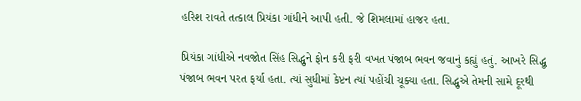હરિશ રાવતે તત્કાલ પ્રિયંકા ગાંધીને આપી હતી. જે શિમલામાં હાજર હતા.

પ્રિયંકા ગાંધીએ નવજોત સિંહ સિદ્ધુને ફોન કરી ફરી વખત પંજાબ ભવન જવાનું કહ્યું હતું. આખરે સિદ્ધુ પંજાબ ભવન પરત ફર્યા હતા. ત્યાં સુધીમાં કેપ્ટન ત્યાં પહોંચી ચૂક્યા હતા. સિદ્ધુએ તેમની સામે દૂરથી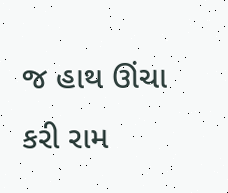જ હાથ ઊંચા કરી રામ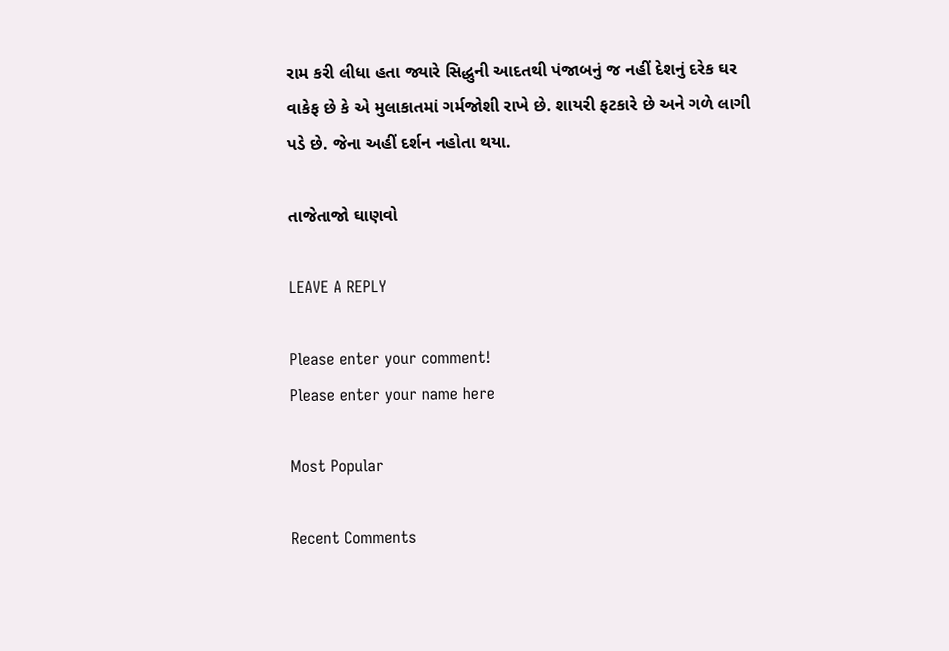રામ કરી લીધા હતા જ્યારે સિદ્ધુની આદતથી પંજાબનું જ નહીં દેશનું દરેક ઘર વાકેફ છે કે એ મુલાકાતમાં ગર્મજોશી રાખે છે. શાયરી ફટકારે છે અને ગળે લાગી પડે છે. જેના અહીં દર્શન નહોતા થયા.

તાજેતાજો ઘાણવો

LEAVE A REPLY

Please enter your comment!
Please enter your name here

Most Popular

Recent Comments